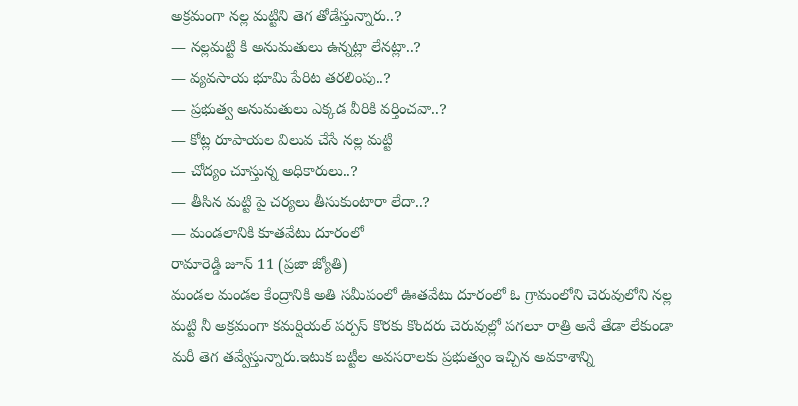అక్రమంగా నల్ల మట్టిని తెగ తోడేస్తున్నారు..?
— నల్లమట్టి కి అనుమతులు ఉన్నట్లా లేనట్లా..?
— వ్యవసాయ భూమి పేరిట తరలింపు..?
— ప్రభుత్వ అనుమతులు ఎక్కడ వీరికి వర్తించవా..?
— కోట్ల రూపాయల విలువ చేసే నల్ల మట్టి
— చోద్యం చూస్తున్న అధికారులు..?
— తీసిన మట్టి పై చర్యలు తీసుకుంటారా లేదా..?
— మండలానికి కూతవేటు దూరంలో
రామారెడ్డి జూన్ 11 (ప్రజా జ్యోతి)
మండల మండల కేంద్రానికి అతి సమీపంలో ఊతవేటు దూరంలో ఓ గ్రామంలోని చెరువులోని నల్ల మట్టి నీ అక్రమంగా కమర్షియల్ పర్పస్ కొరకు కొందరు చెరువుల్లో పగలూ రాత్రి అనే తేడా లేకుండా మరీ తెగ తవ్వేస్తున్నారు.ఇటుక బట్టీల అవసరాలకు ప్రభుత్వం ఇచ్చిన అవకాశాన్ని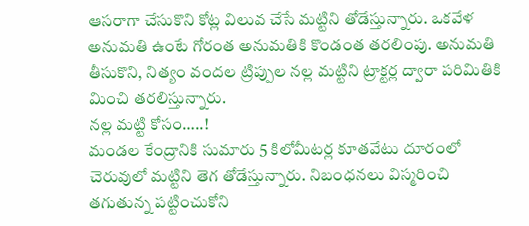ఆసరాగా చేసుకొని కోట్ల విలువ చేసే మట్టిని తోడేస్తున్నారు. ఒకవేళ అనుమతి ఉంటే గోరంత అనుమతికి కొండంత తరలింపు. అనుమతి తీసుకొని, నిత్యం వందల ట్రిప్పుల నల్ల మట్టిని ట్రాక్టర్ల ద్వారా పరిమితికి మించి తరలిస్తున్నారు.
నల్ల మట్టి కోసం…..!
మండల కేంద్రానికి సుమారు 5 కిలోమీటర్ల కూతవేటు దూరంలో చెరువులో మట్టిని తెగ తోడేస్తున్నారు. నిబంధనలు విస్మరించి తగుతున్న పట్టించుకోని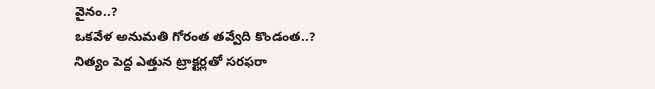వైనం..?
ఒకవేళ అనుమతి గోరంత తవ్వేది కొండంత..?
నిత్యం పెద్ద ఎత్తున ట్రాక్టర్లతో సరఫరా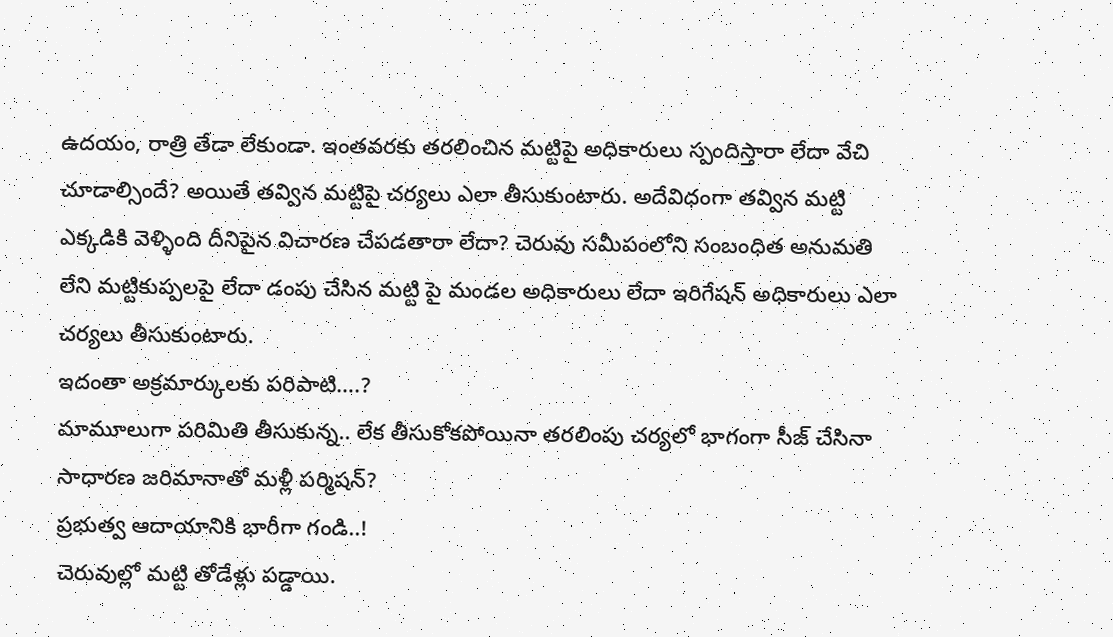ఉదయం, రాత్రి తేడా లేకుండా. ఇంతవరకు తరలించిన మట్టిపై అధికారులు స్పందిస్తారా లేదా వేచి చూడాల్సిందే? అయితే తవ్విన మట్టిపై చర్యలు ఎలా తీసుకుంటారు. అదేవిధంగా తవ్విన మట్టి ఎక్కడికి వెళ్ళింది దీనిపైన విచారణ చేపడతారా లేదా? చెరువు సమీపంలోని సంబంధిత అనుమతి లేని మట్టికుప్పలపై లేదా డంపు చేసిన మట్టి పై మండల అధికారులు లేదా ఇరిగేషన్ అధికారులు ఎలా చర్యలు తీసుకుంటారు.
ఇదంతా అక్రమార్కులకు పరిపాటి….?
మామూలుగా పరిమితి తీసుకున్న.. లేక తీసుకోకపోయినా తరలింపు చర్యలో భాగంగా సీజ్ చేసినా సాధారణ జరిమానాతో మళ్లీ పర్మిషన్?
ప్రభుత్వ ఆదాయానికి భారీగా గండి..!
చెరువుల్లో మట్టి తోడేళ్లు పడ్డాయి.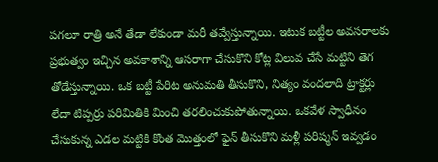పగలూ రాత్రి అనే తేడా లేకుండా మరీ తవ్వేస్తున్నాయి. ఇటుక బట్టీల అవసరాలకు ప్రభుత్వం ఇచ్చిన అవకాశాన్ని ఆసరాగా చేసుకొని కోట్ల విలువ చేసే మట్టిని తెగ తోడేస్తున్నాయి. ఒక బట్టీ పేరిట అనుమతి తీసుకొని, నిత్యం వందలాది ట్రాక్టర్లు లేదా టిప్పర్రు పరిమితికి మించి తరలించుకుపోతున్నాయి. ఒకవేళ స్వాధీనం చేసుకున్న ఎడల మట్టికి కొంత మొత్తంలో ఫైన్ తీసుకొని మళ్లీ పరిష్మన్ ఇవ్వడం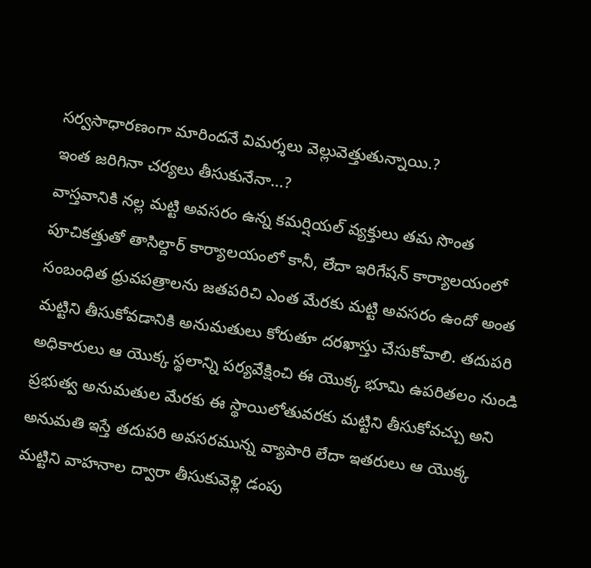సర్వసాధారణంగా మారిందనే విమర్శలు వెల్లువెత్తుతున్నాయి.?
ఇంత జరిగినా చర్యలు తీసుకునేనా…?
వాస్తవానికి నల్ల మట్టి అవసరం ఉన్న కమర్షియల్ వ్యక్తులు తమ సొంత పూచికత్తుతో తాసిల్దార్ కార్యాలయంలో కానీ, లేదా ఇరిగేషన్ కార్యాలయంలో సంబంధిత ధ్రువపత్రాలను జతపరిచి ఎంత మేరకు మట్టి అవసరం ఉందో అంత మట్టిని తీసుకోవడానికి అనుమతులు కోరుతూ దరఖాస్తు చేసుకోవాలి. తదుపరి అధికారులు ఆ యొక్క స్థలాన్ని పర్యవేక్షించి ఈ యొక్క భూమి ఉపరితలం నుండి ప్రభుత్వ అనుమతుల మేరకు ఈ స్థాయిలోతువరకు మట్టిని తీసుకోవచ్చు అని అనుమతి ఇస్తే తదుపరి అవసరమున్న వ్యాపారి లేదా ఇతరులు ఆ యొక్క మట్టిని వాహనాల ద్వారా తీసుకువెళ్లి డంపు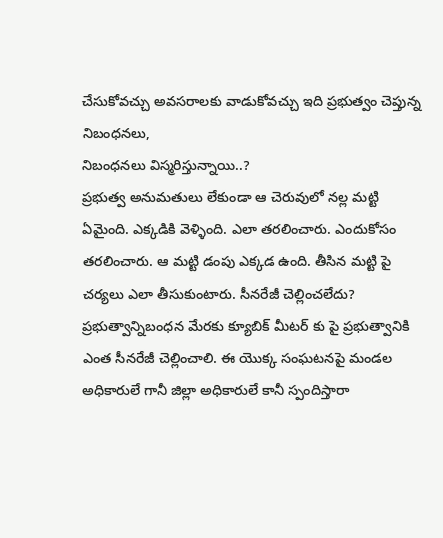చేసుకోవచ్చు అవసరాలకు వాడుకోవచ్చు ఇది ప్రభుత్వం చెప్తున్న నిబంధనలు,
నిబంధనలు విస్మరిస్తున్నాయి..?
ప్రభుత్వ అనుమతులు లేకుండా ఆ చెరువులో నల్ల మట్టి ఏమైంది. ఎక్కడికి వెళ్ళింది. ఎలా తరలించారు. ఎందుకోసం తరలించారు. ఆ మట్టి డంపు ఎక్కడ ఉంది. తీసిన మట్టి పై చర్యలు ఎలా తీసుకుంటారు. సీనరేజీ చెల్లించలేదు? ప్రభుత్వాన్నిబంధన మేరకు క్యూబిక్ మీటర్ కు పై ప్రభుత్వానికి ఎంత సీనరేజీ చెల్లించాలి. ఈ యొక్క సంఘటనపై మండల అధికారులే గానీ జిల్లా అధికారులే కానీ స్పందిస్తారా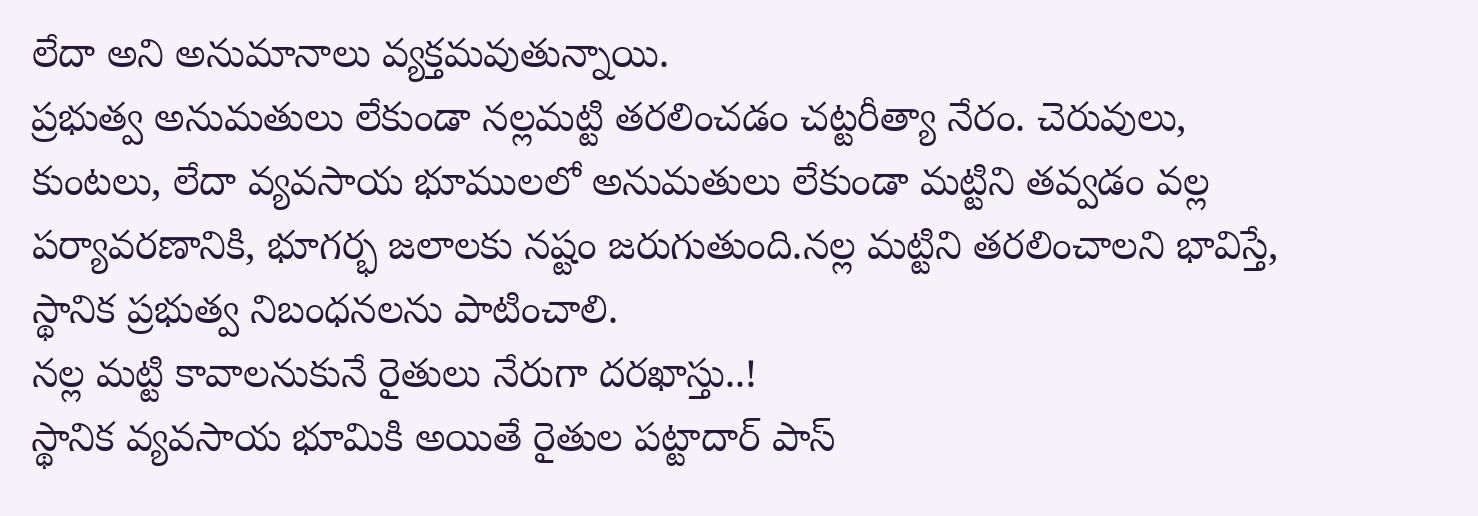లేదా అని అనుమానాలు వ్యక్తమవుతున్నాయి.
ప్రభుత్వ అనుమతులు లేకుండా నల్లమట్టి తరలించడం చట్టరీత్యా నేరం. చెరువులు, కుంటలు, లేదా వ్యవసాయ భూములలో అనుమతులు లేకుండా మట్టిని తవ్వడం వల్ల పర్యావరణానికి, భూగర్భ జలాలకు నష్టం జరుగుతుంది.నల్ల మట్టిని తరలించాలని భావిస్తే, స్థానిక ప్రభుత్వ నిబంధనలను పాటించాలి.
నల్ల మట్టి కావాలనుకునే రైతులు నేరుగా దరఖాస్తు..!
స్థానిక వ్యవసాయ భూమికి అయితే రైతుల పట్టాదార్ పాస్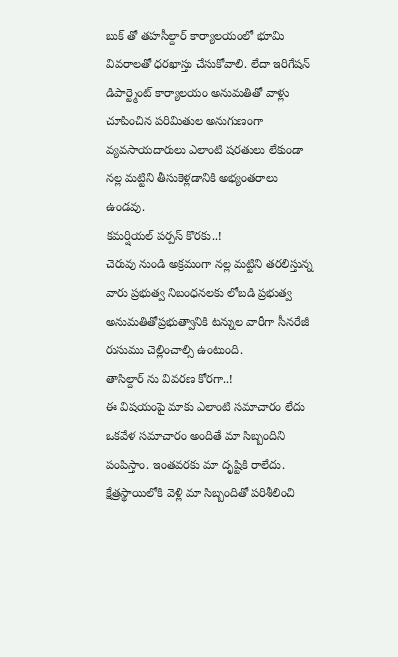బుక్ తో తహసీల్దార్ కార్యాలయంలో భూమి వివరాలతో ధరఖాస్తు చేసుకోవాలి. లేదా ఇరిగేషన్ డిపార్ట్మెంట్ కార్యాలయం అనుమతితో వాళ్లు చూపించిన పరిమితుల అనుగుణంగా వ్యవసాయదారులు ఎలాంటి షరతులు లేకుండా నల్ల మట్టిని తీసుకెళ్లడానికి అభ్యంతరాలు ఉండవు.
కమర్షియల్ పర్పస్ కొరకు..!
చెరువు నుండి అక్రమంగా నల్ల మట్టిని తరలిస్తున్న వారు ప్రభుత్వ నిబంధనలకు లోబడి ప్రభుత్వ అనుమతితోప్రభుత్వానికి టన్నుల వారీగా సీనరేజీ రుసుము చెల్లించాల్సి ఉంటుంది.
తాసిల్దార్ ను వివరణ కోరగా..!
ఈ విషయంపై మాకు ఎలాంటి సమాచారం లేదు ఒకవేళ సమాచారం అందితే మా సిబ్బందిని పంపిస్తాం. ఇంతవరకు మా దృష్టికి రాలేదు. క్షేత్రస్థాయిలోకి వెళ్లి మా సిబ్బందితో పరిశీలించి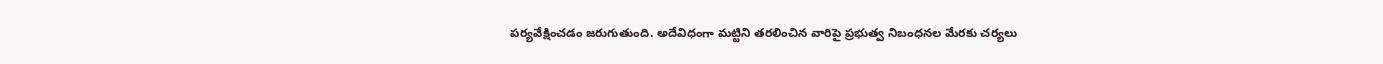పర్యవేక్షించడం జరుగుతుంది. అదేవిధంగా మట్టిని తరలించిన వారిపై ప్రభుత్వ నిబంధనల మేరకు చర్యలు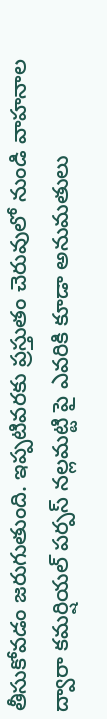తీసుకోవడం జరుగుతుంది. ఇప్పటివరకు ప్రస్తుతం చెరువులో నుండి వాహనాల ద్వారా కమర్షియల్ పర్పస్ నల్లమట్టి పై ఎవరికి కూడా అనుమతులు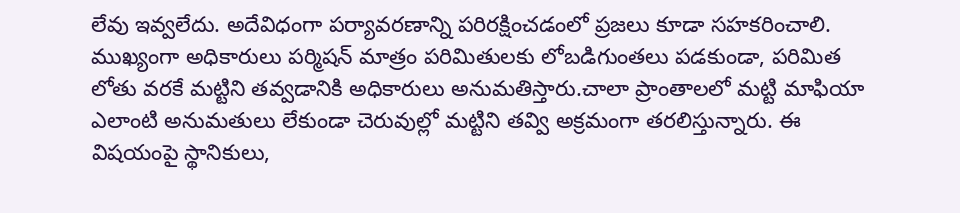లేవు ఇవ్వలేదు. అదేవిధంగా పర్యావరణాన్ని పరిరక్షించడంలో ప్రజలు కూడా సహకరించాలి. ముఖ్యంగా అధికారులు పర్మిషన్ మాత్రం పరిమితులకు లోబడిగుంతలు పడకుండా, పరిమిత లోతు వరకే మట్టిని తవ్వడానికి అధికారులు అనుమతిస్తారు.చాలా ప్రాంతాలలో మట్టి మాఫియా ఎలాంటి అనుమతులు లేకుండా చెరువుల్లో మట్టిని తవ్వి అక్రమంగా తరలిస్తున్నారు. ఈ విషయంపై స్థానికులు,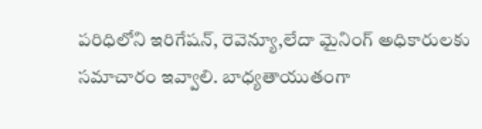పరిధిలోని ఇరిగేషన్, రెవెన్యూ,లేదా మైనింగ్ అధికారులకు సమాచారం ఇవ్వాలి. బాధ్యతాయుతంగా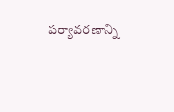పర్యావరణాన్ని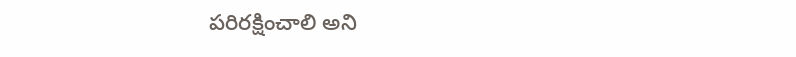పరిరక్షించాలి అని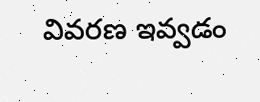వివరణ ఇవ్వడం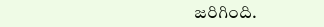జరిగింది.